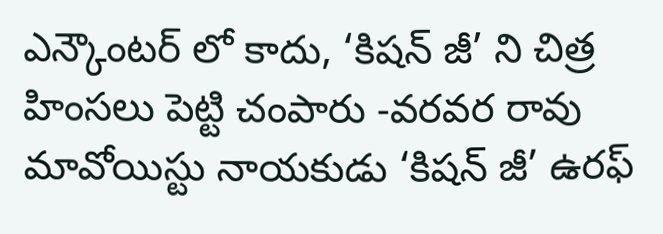ఎన్కౌంటర్ లో కాదు, ‘కిషన్ జీ’ ని చిత్ర హింసలు పెట్టి చంపారు -వరవర రావు
మావోయిస్టు నాయకుడు ‘కిషన్ జీ’ ఉరఫ్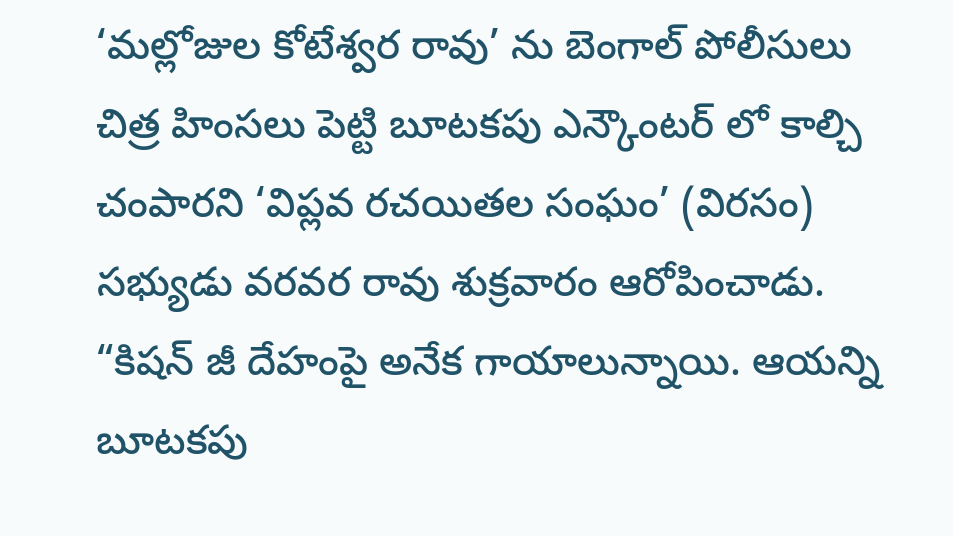‘మల్లోజుల కోటేశ్వర రావు’ ను బెంగాల్ పోలీసులు చిత్ర హింసలు పెట్టి బూటకపు ఎన్కౌంటర్ లో కాల్చి చంపారని ‘విప్లవ రచయితల సంఘం’ (విరసం) సభ్యుడు వరవర రావు శుక్రవారం ఆరోపించాడు. “కిషన్ జీ దేహంపై అనేక గాయాలున్నాయి. ఆయన్ని బూటకపు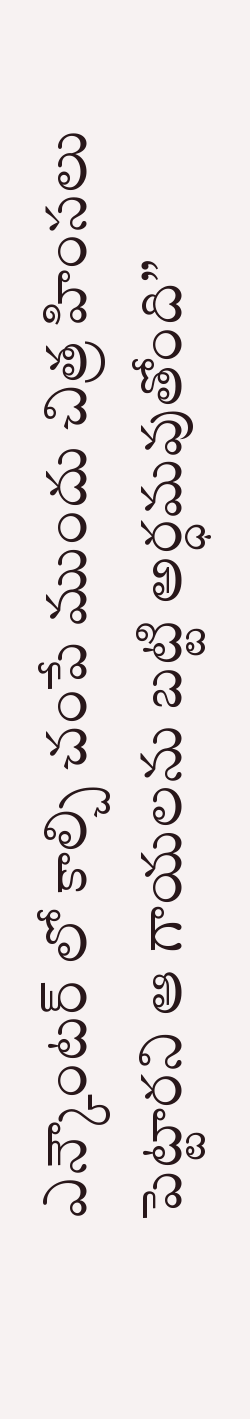ఎన్కౌంటర్ లో కాల్చి చంపే ముందు చిత్ర హింసలు పెట్టారని ఆ గాయలను బట్టి అర్ధమవుతోంది”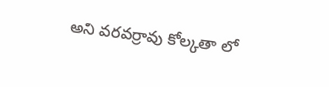అని వరవర్రావు కోల్కతా లో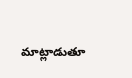మాట్లాడుతూ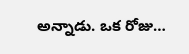అన్నాడు. ఒక రోజు…